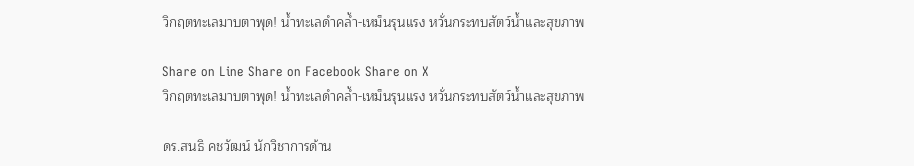วิกฤตทะเลมาบตาพุด! น้ำทะเลดำคล้ำ-เหม็นรุนแรง หวั่นกระทบสัตว์น้ำและสุขภาพ

Share on Line Share on Facebook Share on X
วิกฤตทะเลมาบตาพุด! น้ำทะเลดำคล้ำ-เหม็นรุนแรง หวั่นกระทบสัตว์น้ำและสุขภาพ

ดร.สนธิ คชวัฒน์ นักวิชาการด้าน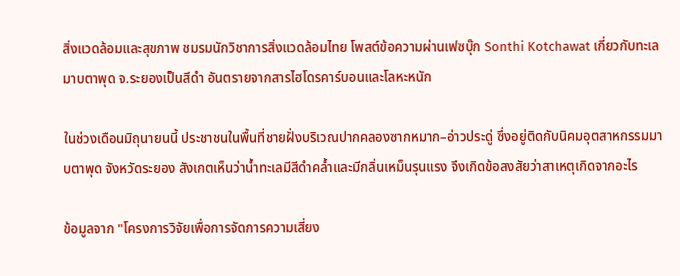สิ่งแวดล้อมและสุขภาพ ชมรมนักวิชาการสิ่งแวดล้อมไทย โพสต์ข้อความผ่านเฟซบุ๊ก Sonthi Kotchawat เกี่ยวกับทะเลมาบตาพุด จ.ระยองเป็นสีดำ อันตรายจากสารไฮโดรคาร์บอนและโลหะหนัก

ในช่วงเดือนมิถุนายนนี้ ประชาชนในพื้นที่ชายฝั่งบริเวณปากคลองซากหมาก–อ่าวประดู่ ซึ่งอยู่ติดกับนิคมอุตสาหกรรมมาบตาพุด จังหวัดระยอง สังเกตเห็นว่าน้ำทะเลมีสีดำคล้ำและมีกลิ่นเหม็นรุนแรง จึงเกิดข้อสงสัยว่าสาเหตุเกิดจากอะไร

ข้อมูลจาก "โครงการวิจัยเพื่อการจัดการความเสี่ยง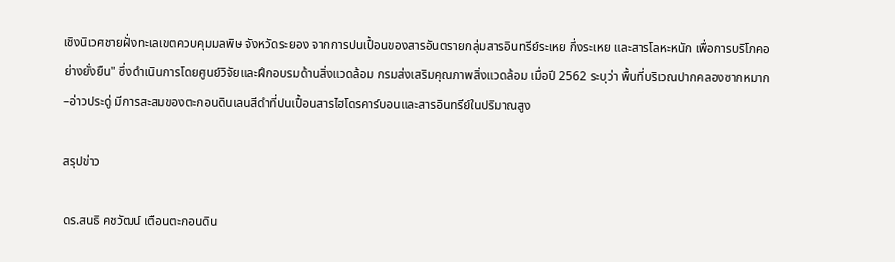เชิงนิเวศชายฝั่งทะเลเขตควบคุมมลพิษ จังหวัดระยอง จากการปนเปื้อนของสารอันตรายกลุ่มสารอินทรีย์ระเหย กึ่งระเหย และสารโลหะหนัก เพื่อการบริโภคอย่างยั่งยืน" ซึ่งดำเนินการโดยศูนย์วิจัยและฝึกอบรมด้านสิ่งแวดล้อม กรมส่งเสริมคุณภาพสิ่งแวดล้อม เมื่อปี 2562 ระบุว่า พื้นที่บริเวณปากคลองซากหมาก–อ่าวประดู่ มีการสะสมของตะกอนดินเลนสีดำที่ปนเปื้อนสารไฮโดรคาร์บอนและสารอินทรีย์ในปริมาณสูง

สรุปข่าว

ดร.สนธิ คชวัฒน์ เตือนตะกอนดิน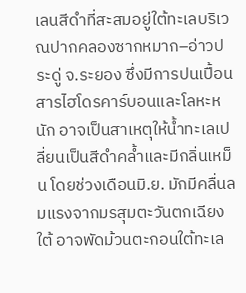เลนสีดำที่สะสมอยู่ใต้ทะเลบริเวณปากคลองซากหมาก–อ่าวประดู่ จ.ระยอง ซึ่งมีการปนเปื้อนสารไฮโดรคาร์บอนและโลหะหนัก อาจเป็นสาเหตุให้น้ำทะเลเปลี่ยนเป็นสีดำคล้ำและมีกลิ่นเหม็น โดยช่วงเดือนมิ.ย. มักมีคลื่นลมแรงจากมรสุมตะวันตกเฉียงใต้ อาจพัดม้วนตะกอนใต้ทะเล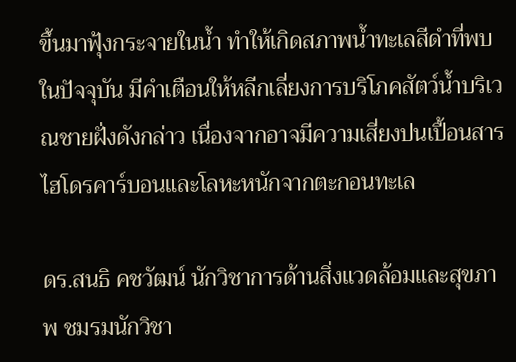ขึ้นมาฟุ้งกระจายในน้ำ ทำให้เกิดสภาพน้ำทะเลสีดำที่พบในปัจจุบัน มีคำเตือนให้หลีกเลี่ยงการบริโภคสัตว์น้ำบริเวณชายฝั่งดังกล่าว เนื่องจากอาจมีความเสี่ยงปนเปื้อนสารไฮโดรคาร์บอนและโลหะหนักจากตะกอนทะเล

ดร.สนธิ คชวัฒน์ นักวิชาการด้านสิ่งแวดล้อมและสุขภาพ ชมรมนักวิชา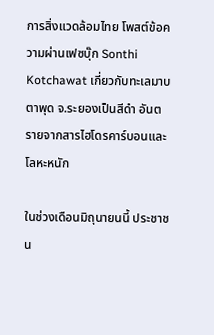การสิ่งแวดล้อมไทย โพสต์ข้อความผ่านเฟซบุ๊ก Sonthi Kotchawat เกี่ยวกับทะเลมาบตาพุด จ.ระยองเป็นสีดำ อันตรายจากสารไฮโดรคาร์บอนและโลหะหนัก

ในช่วงเดือนมิถุนายนนี้ ประชาชน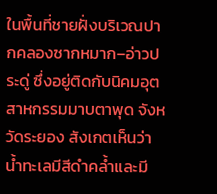ในพื้นที่ชายฝั่งบริเวณปากคลองซากหมาก–อ่าวประดู่ ซึ่งอยู่ติดกับนิคมอุตสาหกรรมมาบตาพุด จังหวัดระยอง สังเกตเห็นว่าน้ำทะเลมีสีดำคล้ำและมี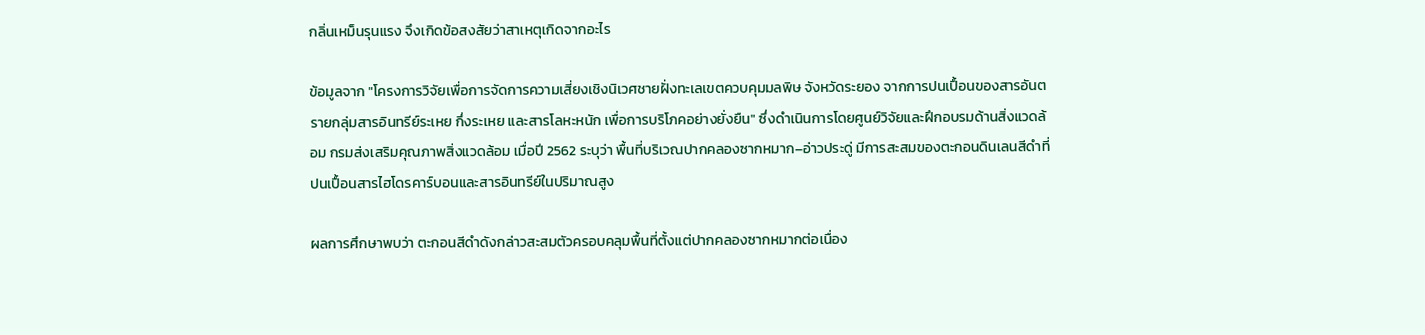กลิ่นเหม็นรุนแรง จึงเกิดข้อสงสัยว่าสาเหตุเกิดจากอะไร

ข้อมูลจาก "โครงการวิจัยเพื่อการจัดการความเสี่ยงเชิงนิเวศชายฝั่งทะเลเขตควบคุมมลพิษ จังหวัดระยอง จากการปนเปื้อนของสารอันตรายกลุ่มสารอินทรีย์ระเหย กึ่งระเหย และสารโลหะหนัก เพื่อการบริโภคอย่างยั่งยืน" ซึ่งดำเนินการโดยศูนย์วิจัยและฝึกอบรมด้านสิ่งแวดล้อม กรมส่งเสริมคุณภาพสิ่งแวดล้อม เมื่อปี 2562 ระบุว่า พื้นที่บริเวณปากคลองซากหมาก–อ่าวประดู่ มีการสะสมของตะกอนดินเลนสีดำที่ปนเปื้อนสารไฮโดรคาร์บอนและสารอินทรีย์ในปริมาณสูง

ผลการศึกษาพบว่า ตะกอนสีดำดังกล่าวสะสมตัวครอบคลุมพื้นที่ตั้งแต่ปากคลองซากหมากต่อเนื่อง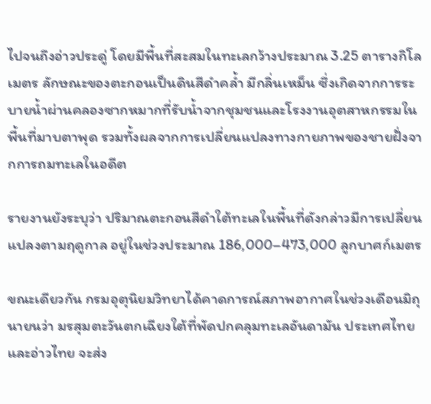ไปจนถึงอ่าวประดู่ โดยมีพื้นที่สะสมในทะเลกว้างประมาณ 3.25 ตารางกิโลเมตร ลักษณะของตะกอนเป็นดินสีดำคล้ำ มีกลิ่นเหม็น ซึ่งเกิดจากการระบายน้ำผ่านคลองซากหมากที่รับน้ำจากชุมชนและโรงงานอุตสาหกรรมในพื้นที่มาบตาพุด รวมทั้งผลจากการเปลี่ยนแปลงทางกายภาพของชายฝั่งจากการถมทะเลในอดีต

รายงานยังระบุว่า ปริมาณตะกอนสีดำใต้ทะเลในพื้นที่ดังกล่าวมีการเปลี่ยนแปลงตามฤดูกาล อยู่ในช่วงประมาณ 186,000–473,000 ลูกบาศก์เมตร

ขณะเดียวกัน กรมอุตุนิยมวิทยาได้คาดการณ์สภาพอากาศในช่วงเดือนมิถุนายนว่า มรสุมตะวันตกเฉียงใต้ที่พัดปกคลุมทะเลอันดามัน ประเทศไทย และอ่าวไทย จะส่ง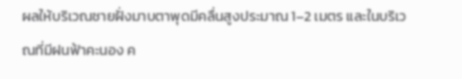ผลให้บริเวณชายฝั่งมาบตาพุดมีคลื่นสูงประมาณ 1–2 เมตร และในบริเวณที่มีฝนฟ้าคะนอง ค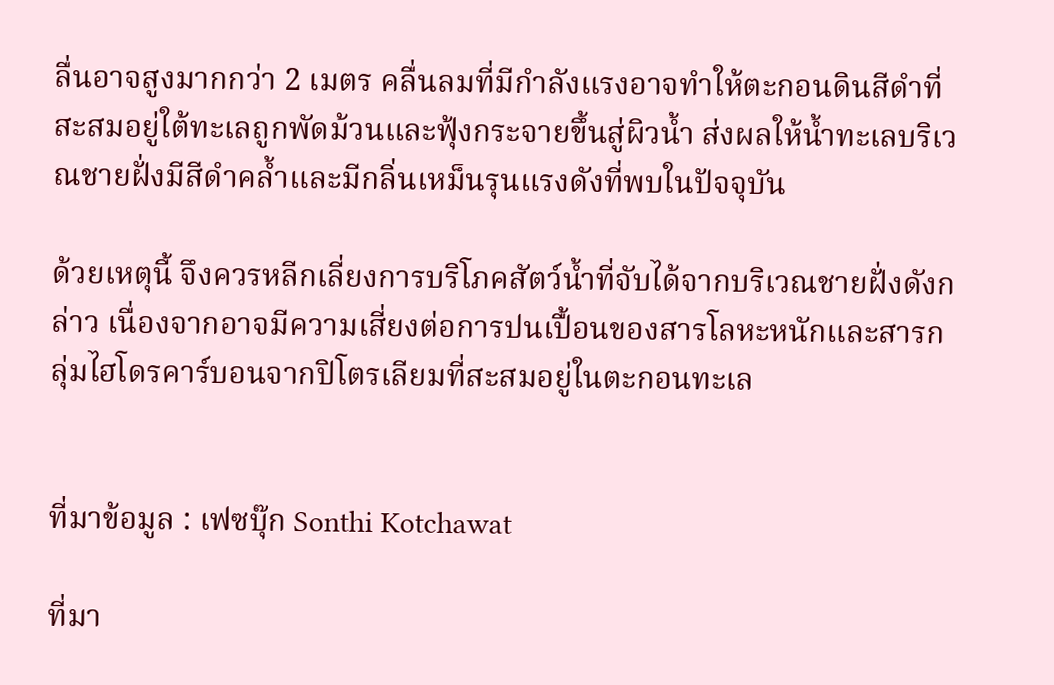ลื่นอาจสูงมากกว่า 2 เมตร คลื่นลมที่มีกำลังแรงอาจทำให้ตะกอนดินสีดำที่สะสมอยู่ใต้ทะเลถูกพัดม้วนและฟุ้งกระจายขึ้นสู่ผิวน้ำ ส่งผลให้น้ำทะเลบริเวณชายฝั่งมีสีดำคล้ำและมีกลิ่นเหม็นรุนแรงดังที่พบในปัจจุบัน

ด้วยเหตุนี้ จึงควรหลีกเลี่ยงการบริโภคสัตว์น้ำที่จับได้จากบริเวณชายฝั่งดังกล่าว เนื่องจากอาจมีความเสี่ยงต่อการปนเปื้อนของสารโลหะหนักและสารกลุ่มไฮโดรคาร์บอนจากปิโตรเลียมที่สะสมอยู่ในตะกอนทะเล


ที่มาข้อมูล : เฟซบุ๊ก Sonthi Kotchawat

ที่มา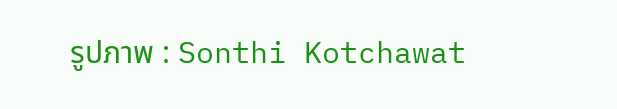รูปภาพ : Sonthi Kotchawat